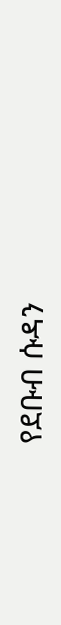የደቡብ ሱዳን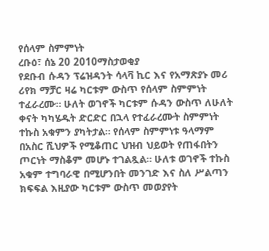የሰላም ስምምነት
ረቡዕ፣ ሰኔ 20 2010ማስታወቂያ
የደቡብ ሱዳን ፕሬዝዳንት ሳላቫ ኪር እና የአማጽያኑ መሪ ሪየክ ማቻር ዛሬ ካርቱም ውስጥ የሰላም ስምምነት ተፈራረሙ። ሁለት ወገኖች ካርቱም ሱዳን ውስጥ ለሁለት ቀናት ካካሄዱት ድርድር በኋላ የተፈራረሙት ስምምነት ተኩስ አቁምን ያካትታል። የሰላም ስምምነቱ ዓላማም በአስር ሺህዎች የሚቆጠር ህዝብ ህይወት የጠፋበትን ጦርነት ማስቆም መሆኑ ተገልጿል። ሁለቱ ወገኖች ተኩስ አቁም ተግባራዊ በሚሆንበት መንገድ እና ስለ ሥልጣን ክፍፍል እዚያው ካርቱም ውስጥ መወያየት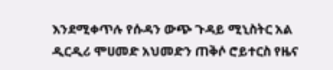እንደሚቀጥሉ የሱዳን ውጭ ጉዳይ ሚኒስትር አል ዲርዲሪ ሞሀመድ አህመድን ጠቅሶ ሮይተርስ የዜና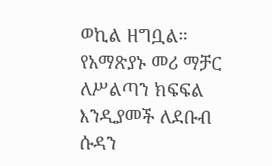ወኪል ዘግቧል። የአማጽያኑ መሪ ማቻር ለሥልጣን ክፍፍል እንዲያመች ለደቡብ ሱዳን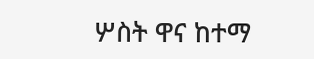ሦስት ዋና ከተማ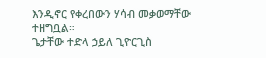እንዲኖር የቀረበውን ሃሳብ መቃወማቸው ተዘግቧል።
ጌታቸው ተድላ ኃይለ ጊዮርጊስ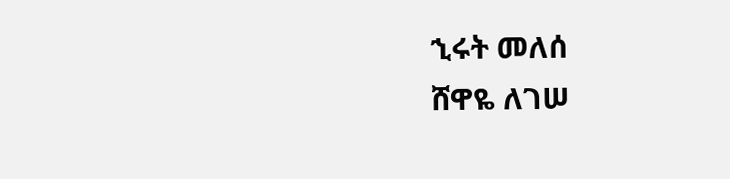ኂሩት መለሰ
ሸዋዬ ለገሠ